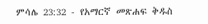ምሳሌ 23:32 - የአማርኛ መጽሐፍ ቅዱስ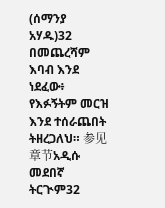(ሰማንያ አሃዱ)32 በመጨረሻም እባብ እንደ ነደፈው፥ የእፉኝትም መርዝ እንደ ተሰራጨበት ትዘረጋለህ። 参见章节አዲሱ መደበኛ ትርጒም32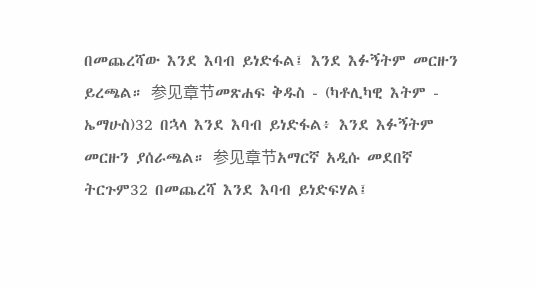በመጨረሻው እንደ እባብ ይነድፋል፤ እንደ እፉኝትም መርዙን ይረጫል። 参见章节መጽሐፍ ቅዱስ - (ካቶሊካዊ እትም - ኤማሁስ)32 በኋላ እንደ እባብ ይነድፋል፥ እንደ እፉኝትም መርዙን ያሰራጫል። 参见章节አማርኛ አዲሱ መደበኛ ትርጉም32 በመጨረሻ እንደ እባብ ይነድፍሃል፤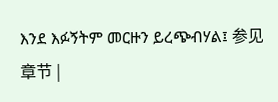እንደ እፉኝትም መርዙን ይረጭብሃል፤ 参见章节 |